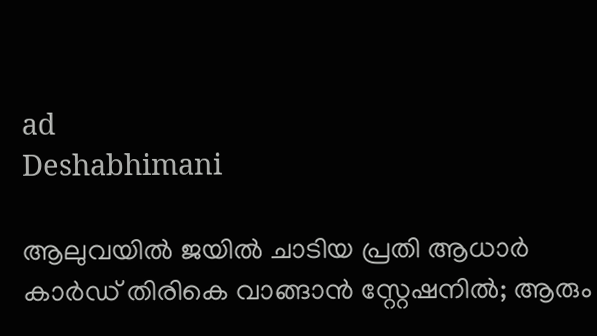ad
Deshabhimani

ആലുവയിൽ ജയിൽ ചാടിയ പ്രതി ആധാർ കാർഡ് തിരികെ വാങ്ങാൻ സ്റ്റേഷനില്‍; ആരും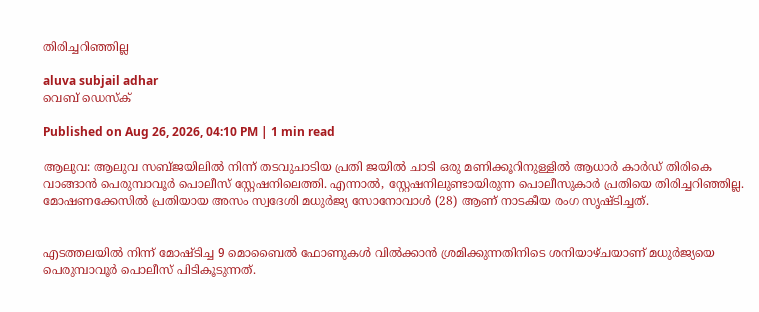തിരിച്ചറിഞ്ഞില്ല

aluva subjail adhar
വെബ് ഡെസ്ക്

Published on Aug 26, 2026, 04:10 PM | 1 min read

ആലുവ: ആലുവ സബ്ജയിലിൽ നിന്ന് തടവുചാടിയ പ്രതി ജയിൽ ചാടി ഒരു മണിക്കൂറിനുള്ളിൽ ആധാർ കാർഡ് തിരികെ വാങ്ങാൻ പെരുമ്പാവൂർ പൊലീസ് സ്റ്റേഷനിലെത്തി. എന്നാൽ, സ്റ്റേഷനിലുണ്ടായിരുന്ന പൊലീസുകാർ പ്രതിയെ തിരിച്ചറിഞ്ഞില്ല. മോഷണക്കേസിൽ പ്രതിയായ അസം സ്വദേശി മധുർജ്യ സോനോവാൾ (28) ആണ് നാടകീയ രംഗ സൃഷ്ടിച്ചത്.


എടത്തലയിൽ നിന്ന് മോഷ്ടിച്ച 9 മൊബൈൽ ഫോണുകൾ വിൽക്കാൻ ശ്രമിക്കുന്നതിനിടെ ശനിയാഴ്ചയാണ് മധുർജ്യയെ പെരുമ്പാവൂർ പൊലീസ് പിടികൂടുന്നത്.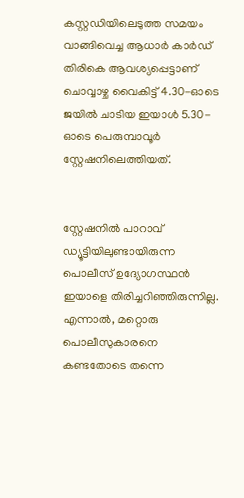കസ്റ്റഡിയിലെടുത്ത സമയം വാങ്ങിവെച്ച ആധാർ കാർഡ് തിരികെ ആവശ്യപ്പെട്ടാണ് ചൊവ്വാഴ്ച വൈകിട്ട് 4.30-ഓടെ ജയിൽ ചാടിയ ഇയാൾ 5.30-ഓടെ പെരുമ്പാവൂർ സ്റ്റേഷനിലെത്തിയത്.


സ്റ്റേഷനിൽ പാറാവ് ഡ്യൂട്ടിയിലുണ്ടായിരുന്ന പൊലീസ് ഉദ്യോഗസ്ഥൻ ഇയാളെ തിരിച്ചറിഞ്ഞിരുന്നില്ല. എന്നാൽ, മറ്റൊരു പൊലീസുകാരനെ കണ്ടതോടെ തന്നെ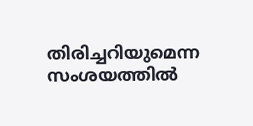തിരിച്ചറിയുമെന്ന സംശയത്തിൽ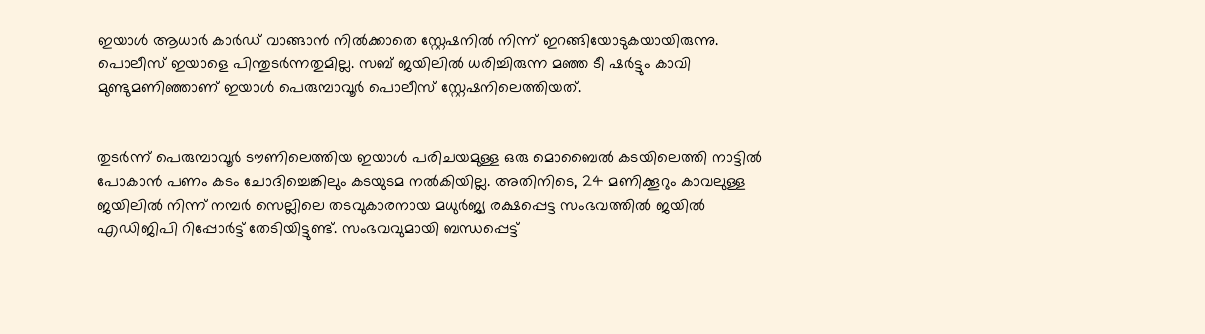ഇയാൾ ആധാർ കാർഡ് വാങ്ങാൻ നിൽക്കാതെ സ്റ്റേഷനിൽ നിന്ന് ഇറങ്ങിയോടുകയായിരുന്നു. പൊലീസ് ഇയാളെ പിന്തുടർന്നതുമില്ല. സബ് ജയിലിൽ ധരിച്ചിരുന്ന മഞ്ഞ ടീ ഷർട്ടും കാവി മുണ്ടുമണിഞ്ഞാണ് ഇയാൾ പെരുമ്പാവൂർ പൊലീസ് സ്റ്റേഷനിലെത്തിയത്.


തുടർന്ന് പെരുമ്പാവൂർ ടൗണിലെത്തിയ ഇയാൾ പരിചയമുള്ള ഒരു മൊബൈൽ കടയിലെത്തി നാട്ടിൽ പോകാൻ പണം കടം ചോദിച്ചെങ്കിലും കടയുടമ നൽകിയില്ല. അതിനിടെ, 24 മണിക്കൂറും കാവലുള്ള ജയിലിൽ നിന്ന് നമ്പർ സെല്ലിലെ തടവുകാരനായ മധുർജ്യ രക്ഷപ്പെട്ട സംഭവത്തിൽ ജയിൽ എഡിജിപി റിപ്പോർട്ട് തേടിയിട്ടുണ്ട്. സംഭവവുമായി ബന്ധപ്പെട്ട്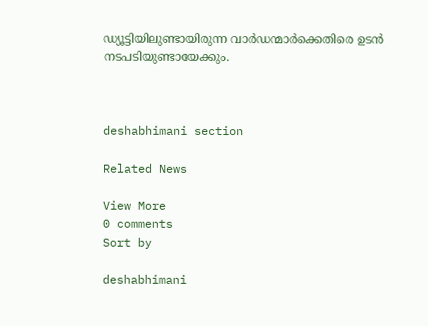ഡ്യൂട്ടിയിലുണ്ടായിരുന്ന വാർഡന്മാർക്കെതിരെ ഉടൻ നടപടിയുണ്ടായേക്കും.



deshabhimani section

Related News

View More
0 comments
Sort by

deshabhimani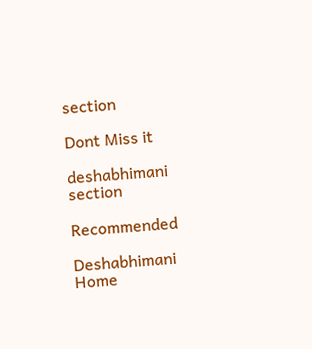section

Dont Miss it

deshabhimani section

Recommended

Deshabhimani
Home